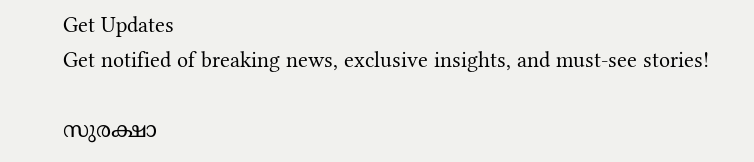Get Updates
Get notified of breaking news, exclusive insights, and must-see stories!

സുരക്ഷാ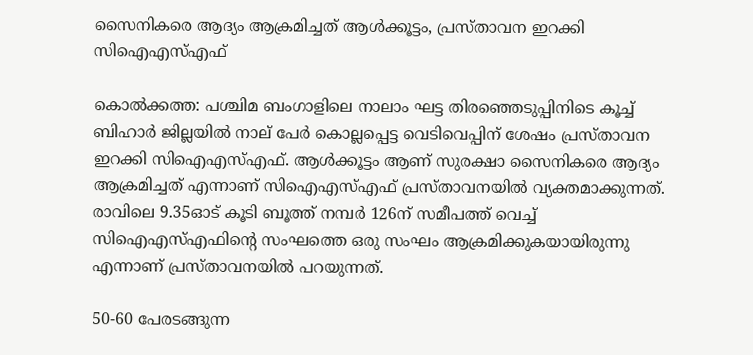സൈനികരെ ആദ്യം ആക്രമിച്ചത് ആൾക്കൂട്ടം, പ്രസ്താവന ഇറക്കി സിഐഎസ്എഫ്

കൊല്‍ക്കത്ത: പശ്ചിമ ബംഗാളിലെ നാലാം ഘട്ട തിരഞ്ഞെടുപ്പിനിടെ കൂച്ച് ബിഹാര്‍ ജില്ലയില്‍ നാല് പേര്‍ കൊല്ലപ്പെട്ട വെടിവെപ്പിന് ശേഷം പ്രസ്താവന ഇറക്കി സിഐഎസ്എഫ്. ആള്‍ക്കൂട്ടം ആണ് സുരക്ഷാ സൈനികരെ ആദ്യം ആക്രമിച്ചത് എന്നാണ് സിഐഎസ്എഫ് പ്രസ്താവനയില്‍ വ്യക്തമാക്കുന്നത്. രാവിലെ 9.35ഓട് കൂടി ബൂത്ത് നമ്പര്‍ 126ന് സമീപത്ത് വെച്ച് സിഐഎസ്എഫിന്റെ സംഘത്തെ ഒരു സംഘം ആക്രമിക്കുകയായിരുന്നു എന്നാണ് പ്രസ്താവനയില്‍ പറയുന്നത്.

50-60 പേരടങ്ങുന്ന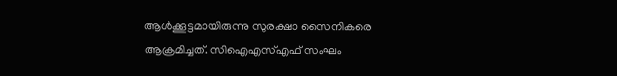ആള്‍ക്കൂട്ടമായിരുന്നു സുരക്ഷാ സൈനികരെ ആക്രമിച്ചത്. സിഐഎസ്എഫ് സംഘം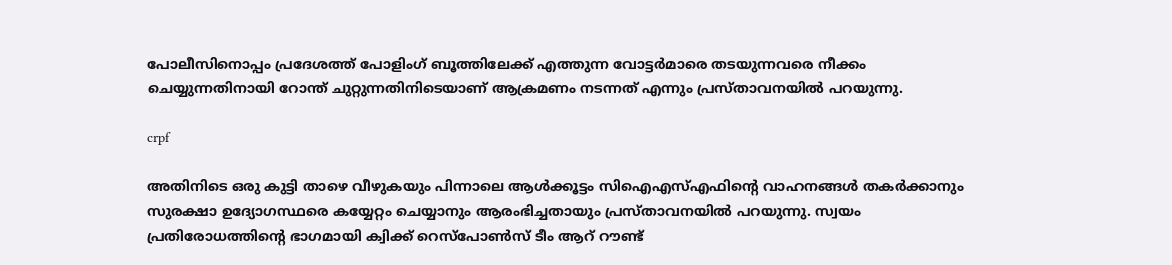പോലീസിനൊപ്പം പ്രദേശത്ത് പോളിംഗ് ബൂത്തിലേക്ക് എത്തുന്ന വോട്ടര്‍മാരെ തടയുന്നവരെ നീക്കം ചെയ്യുന്നതിനായി റോന്ത് ചുറ്റുന്നതിനിടെയാണ് ആക്രമണം നടന്നത് എന്നും പ്രസ്താവനയില്‍ പറയുന്നു.

crpf

അതിനിടെ ഒരു കുട്ടി താഴെ വീഴുകയും പിന്നാലെ ആള്‍ക്കൂട്ടം സിഐഎസ്എഫിന്റെ വാഹനങ്ങള്‍ തകര്‍ക്കാനും സുരക്ഷാ ഉദ്യോഗസ്ഥരെ കയ്യേറ്റം ചെയ്യാനും ആരംഭിച്ചതായും പ്രസ്താവനയില്‍ പറയുന്നു. സ്വയം പ്രതിരോധത്തിന്റെ ഭാഗമായി ക്വിക്ക് റെസ്‌പോണ്‍സ് ടീം ആറ് റൗണ്ട്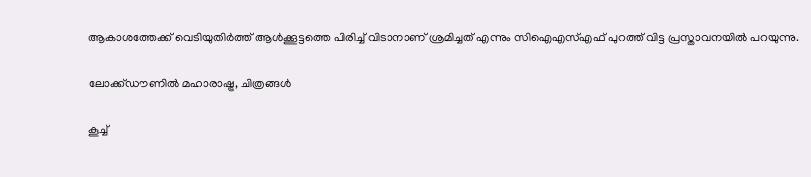ആകാശത്തേക്ക് വെടിയുതിര്‍ത്ത് ആള്‍ക്കൂട്ടത്തെ പിരിച്ച് വിടാനാണ് ശ്രമിച്ചത് എന്നും സിഐഎസ്എഫ് പുറത്ത് വിട്ട പ്രസ്താവനയില്‍ പറയുന്നു.

ലോക്ക്ഡൗണില്‍ മഹാരാഷ്ട്ര, ചിത്രങ്ങള്‍

കൂച്ച്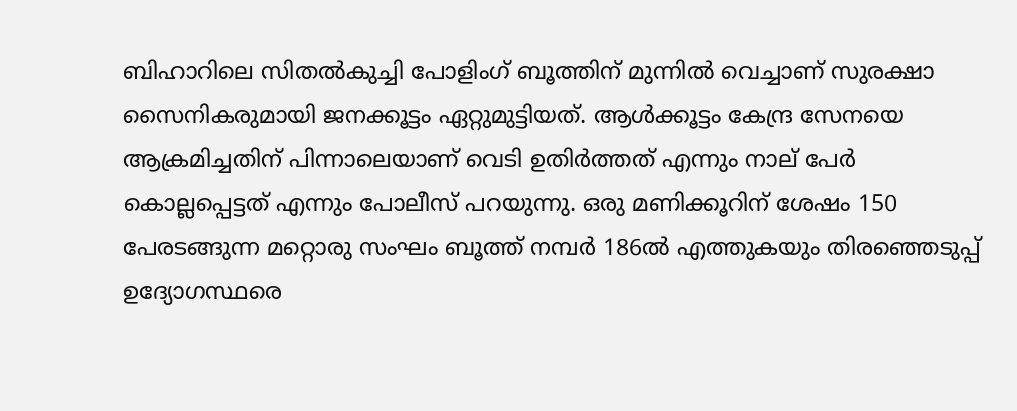ബിഹാറിലെ സിതല്‍കുച്ചി പോളിംഗ് ബൂത്തിന് മുന്നില്‍ വെച്ചാണ് സുരക്ഷാ സൈനികരുമായി ജനക്കൂട്ടം ഏറ്റുമുട്ടിയത്. ആള്‍ക്കൂട്ടം കേന്ദ്ര സേനയെ ആക്രമിച്ചതിന് പിന്നാലെയാണ് വെടി ഉതിര്‍ത്തത് എന്നും നാല് പേര്‍ കൊല്ലപ്പെട്ടത് എന്നും പോലീസ് പറയുന്നു. ഒരു മണിക്കൂറിന് ശേഷം 150 പേരടങ്ങുന്ന മറ്റൊരു സംഘം ബൂത്ത് നമ്പര്‍ 186ല്‍ എത്തുകയും തിരഞ്ഞെടുപ്പ് ഉദ്യോഗസ്ഥരെ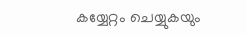കയ്യേറ്റം ചെയ്യുകയും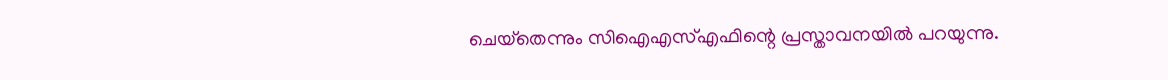ചെയ്‌തെന്നും സിഐഎസ്എഫിന്റെ പ്രസ്താവനയില്‍ പറയുന്നു.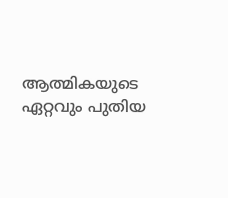ആത്മികയുടെ ഏറ്റവും പുതിയ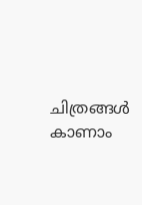ചിത്രങ്ങൾ കാണാം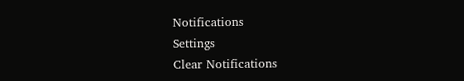Notifications
Settings
Clear Notifications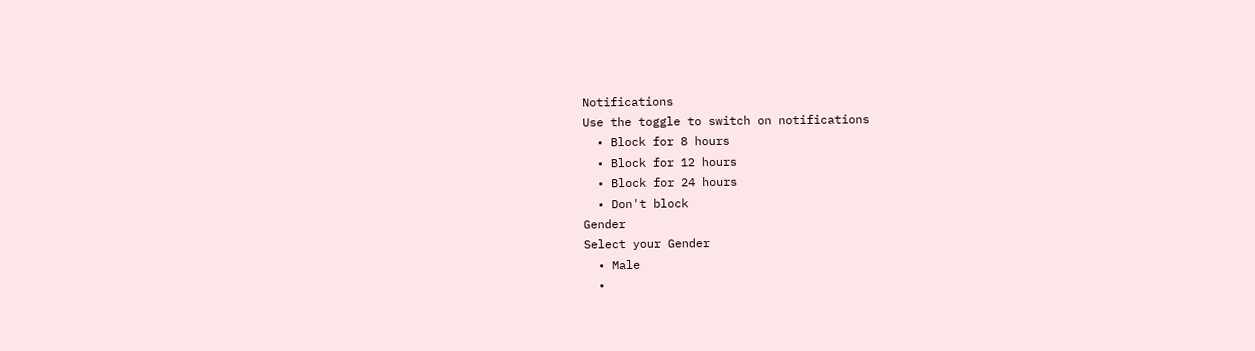Notifications
Use the toggle to switch on notifications
  • Block for 8 hours
  • Block for 12 hours
  • Block for 24 hours
  • Don't block
Gender
Select your Gender
  • Male
  •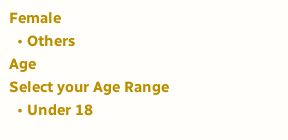Female
  • Others
Age
Select your Age Range
  • Under 18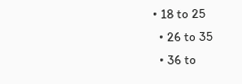• 18 to 25
  • 26 to 35
  • 36 to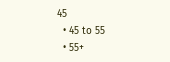45
  • 45 to 55
  • 55+